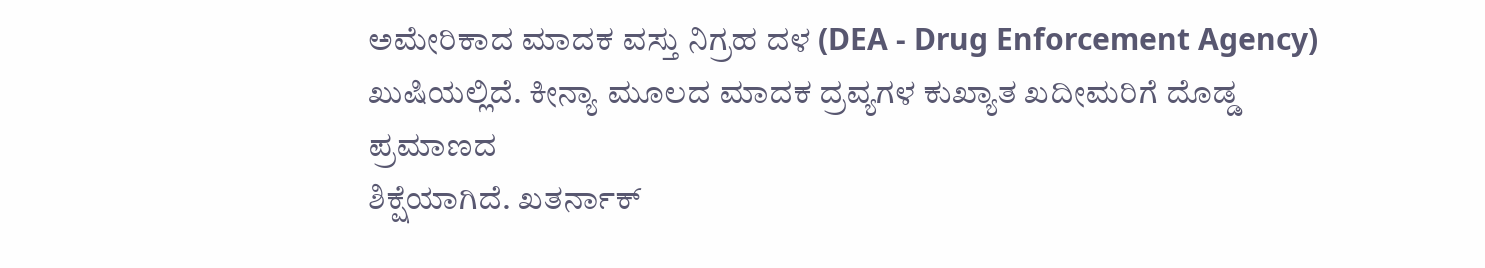ಅಮೇರಿಕಾದ ಮಾದಕ ವಸ್ತು ನಿಗ್ರಹ ದಳ (DEA - Drug Enforcement Agency)
ಖುಷಿಯಲ್ಲಿದೆ. ಕೀನ್ಯಾ ಮೂಲದ ಮಾದಕ ದ್ರವ್ಯಗಳ ಕುಖ್ಯಾತ ಖದೀಮರಿಗೆ ದೊಡ್ಡ ಪ್ರಮಾಣದ
ಶಿಕ್ಷೆಯಾಗಿದೆ. ಖತರ್ನಾಕ್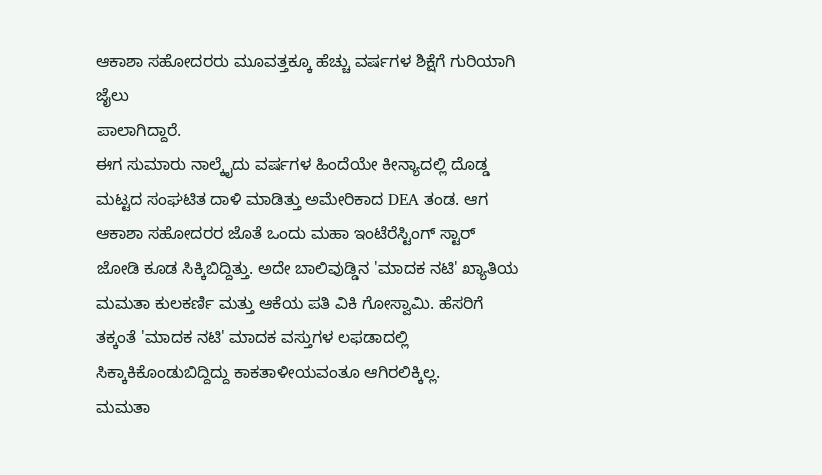ಆಕಾಶಾ ಸಹೋದರರು ಮೂವತ್ತಕ್ಕೂ ಹೆಚ್ಚು ವರ್ಷಗಳ ಶಿಕ್ಷೆಗೆ ಗುರಿಯಾಗಿ ಜೈಲು
ಪಾಲಾಗಿದ್ದಾರೆ.
ಈಗ ಸುಮಾರು ನಾಲ್ಕೈದು ವರ್ಷಗಳ ಹಿಂದೆಯೇ ಕೀನ್ಯಾದಲ್ಲಿ ದೊಡ್ಡ ಮಟ್ಟದ ಸಂಘಟಿತ ದಾಳಿ ಮಾಡಿತ್ತು ಅಮೇರಿಕಾದ DEA ತಂಡ. ಆಗ ಆಕಾಶಾ ಸಹೋದರರ ಜೊತೆ ಒಂದು ಮಹಾ ಇಂಟೆರೆಸ್ಟಿಂಗ್ ಸ್ಟಾರ್ ಜೋಡಿ ಕೂಡ ಸಿಕ್ಕಿಬಿದ್ದಿತ್ತು. ಅದೇ ಬಾಲಿವುಡ್ಡಿನ 'ಮಾದಕ ನಟಿ' ಖ್ಯಾತಿಯ ಮಮತಾ ಕುಲಕರ್ಣಿ ಮತ್ತು ಆಕೆಯ ಪತಿ ವಿಕಿ ಗೋಸ್ವಾಮಿ. ಹೆಸರಿಗೆ ತಕ್ಕಂತೆ 'ಮಾದಕ ನಟಿ' ಮಾದಕ ವಸ್ತುಗಳ ಲಫಡಾದಲ್ಲಿ ಸಿಕ್ಕಾಕಿಕೊಂಡುಬಿದ್ದಿದ್ದು ಕಾಕತಾಳೀಯವಂತೂ ಆಗಿರಲಿಕ್ಕಿಲ್ಲ.
ಮಮತಾ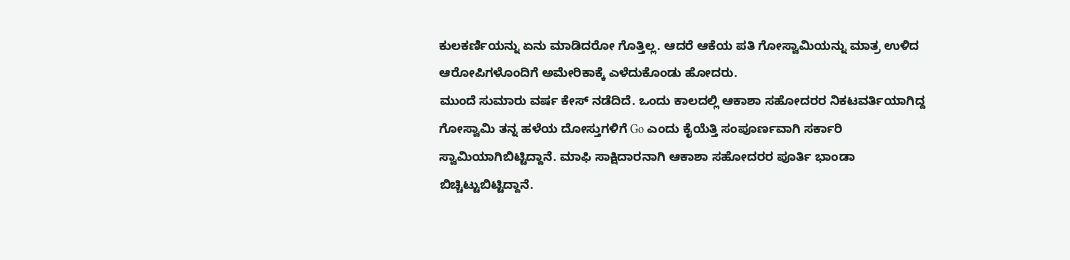ಕುಲಕರ್ಣಿಯನ್ನು ಏನು ಮಾಡಿದರೋ ಗೊತ್ತಿಲ್ಲ. ಆದರೆ ಆಕೆಯ ಪತಿ ಗೋಸ್ವಾಮಿಯನ್ನು ಮಾತ್ರ ಉಳಿದ ಆರೋಪಿಗಳೊಂದಿಗೆ ಅಮೇರಿಕಾಕ್ಕೆ ಎಳೆದುಕೊಂಡು ಹೋದರು.
ಮುಂದೆ ಸುಮಾರು ವರ್ಷ ಕೇಸ್ ನಡೆದಿದೆ. ಒಂದು ಕಾಲದಲ್ಲಿ ಆಕಾಶಾ ಸಹೋದರರ ನಿಕಟವರ್ತಿಯಾಗಿದ್ದ ಗೋಸ್ವಾಮಿ ತನ್ನ ಹಳೆಯ ದೋಸ್ತುಗಳಿಗೆ Go ಎಂದು ಕೈಯೆತ್ತಿ ಸಂಪೂರ್ಣವಾಗಿ ಸರ್ಕಾರಿ ಸ್ವಾಮಿಯಾಗಿಬಿಟ್ಟಿದ್ದಾನೆ. ಮಾಫಿ ಸಾಕ್ಷಿದಾರನಾಗಿ ಆಕಾಶಾ ಸಹೋದರರ ಪೂರ್ತಿ ಭಾಂಡಾ ಬಿಚ್ಚಿಟ್ಟುಬಿಟ್ಟಿದ್ದಾನೆ.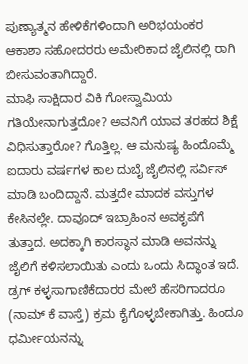ಪುಣ್ಯಾತ್ಮನ ಹೇಳಿಕೆಗಳಿಂದಾಗಿ ಅರಿಭಯಂಕರ ಆಕಾಶಾ ಸಹೋದರರು ಅಮೇರಿಕಾದ ಜೈಲಿನಲ್ಲಿ ರಾಗಿ ಬೀಸುವಂತಾಗಿದ್ದಾರೆ.
ಮಾಫಿ ಸಾಕ್ಷಿದಾರ ವಿಕಿ ಗೋಸ್ವಾಮಿಯ ಗತಿಯೇನಾಗುತ್ತದೋ? ಅವನಿಗೆ ಯಾವ ತರಹದ ಶಿಕ್ಷೆ ವಿಧಿಸುತ್ತಾರೋ? ಗೊತ್ತಿಲ್ಲ. ಆ ಮನುಷ್ಯ ಹಿಂದೊಮ್ಮೆ ಐದಾರು ವರ್ಷಗಳ ಕಾಲ ದುಬೈ ಜೈಲಿನಲ್ಲಿ ಸರ್ವಿಸ್ ಮಾಡಿ ಬಂದಿದ್ದಾನೆ. ಮತ್ತದೇ ಮಾದಕ ವಸ್ತುಗಳ ಕೇಸಿನಲ್ಲೇ. ದಾವೂದ್ ಇಬ್ರಾಹಿಂನ ಅವಕೃಪೆಗೆ ತುತ್ತಾದ. ಅದಕ್ಕಾಗಿ ಕಾರಸ್ಥಾನ ಮಾಡಿ ಅವನನ್ನು ಜೈಲಿಗೆ ಕಳಿಸಲಾಯಿತು ಎಂದು ಒಂದು ಸಿದ್ಧಾಂತ ಇದೆ. ಡ್ರಗ್ ಕಳ್ಳಸಾಗಾಣಿಕೆದಾರರ ಮೇಲೆ ಹೆಸರಿಗಾದರೂ (ನಾಮ್ ಕೆ ವಾಸ್ತೆ) ಕ್ರಮ ಕೈಗೊಳ್ಳಬೇಕಾಗಿತ್ತು. ಹಿಂದೂ ಧರ್ಮೀಯನನ್ನು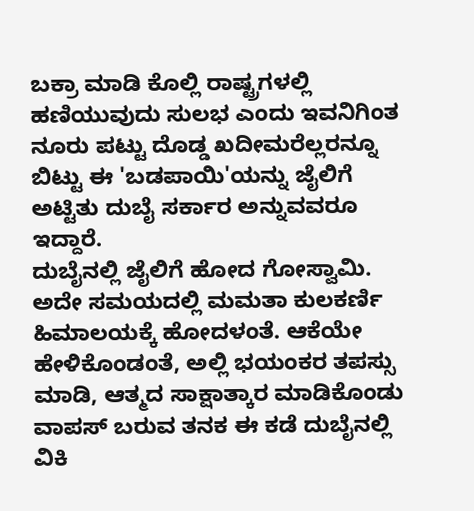ಬಕ್ರಾ ಮಾಡಿ ಕೊಲ್ಲಿ ರಾಷ್ಟ್ರಗಳಲ್ಲಿ ಹಣಿಯುವುದು ಸುಲಭ ಎಂದು ಇವನಿಗಿಂತ ನೂರು ಪಟ್ಟು ದೊಡ್ಡ ಖದೀಮರೆಲ್ಲರನ್ನೂ ಬಿಟ್ಟು ಈ 'ಬಡಪಾಯಿ'ಯನ್ನು ಜೈಲಿಗೆ ಅಟ್ಟಿತು ದುಬೈ ಸರ್ಕಾರ ಅನ್ನುವವರೂ ಇದ್ದಾರೆ.
ದುಬೈನಲ್ಲಿ ಜೈಲಿಗೆ ಹೋದ ಗೋಸ್ವಾಮಿ. ಅದೇ ಸಮಯದಲ್ಲಿ ಮಮತಾ ಕುಲಕರ್ಣಿ ಹಿಮಾಲಯಕ್ಕೆ ಹೋದಳಂತೆ. ಆಕೆಯೇ ಹೇಳಿಕೊಂಡಂತೆ, ಅಲ್ಲಿ ಭಯಂಕರ ತಪಸ್ಸು ಮಾಡಿ, ಆತ್ಮದ ಸಾಕ್ಷಾತ್ಕಾರ ಮಾಡಿಕೊಂಡು ವಾಪಸ್ ಬರುವ ತನಕ ಈ ಕಡೆ ದುಬೈನಲ್ಲಿ ವಿಕಿ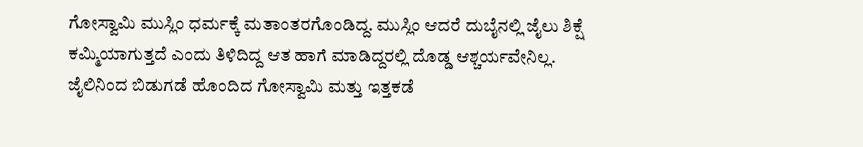ಗೋಸ್ವಾಮಿ ಮುಸ್ಲಿಂ ಧರ್ಮಕ್ಕೆ ಮತಾಂತರಗೊಂಡಿದ್ದ. ಮುಸ್ಲಿಂ ಆದರೆ ದುಬೈನಲ್ಲಿ ಜೈಲು ಶಿಕ್ಷೆ ಕಮ್ಮಿಯಾಗುತ್ತದೆ ಎಂದು ತಿಳಿದಿದ್ದ ಆತ ಹಾಗೆ ಮಾಡಿದ್ದರಲ್ಲಿ ದೊಡ್ಡ ಆಶ್ಚರ್ಯವೇನಿಲ್ಲ.
ಜೈಲಿನಿಂದ ಬಿಡುಗಡೆ ಹೊಂದಿದ ಗೋಸ್ವಾಮಿ ಮತ್ತು ಇತ್ತಕಡೆ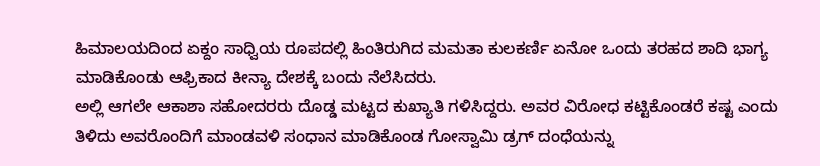ಹಿಮಾಲಯದಿಂದ ಏಕ್ದಂ ಸಾಧ್ವಿಯ ರೂಪದಲ್ಲಿ ಹಿಂತಿರುಗಿದ ಮಮತಾ ಕುಲಕರ್ಣಿ ಏನೋ ಒಂದು ತರಹದ ಶಾದಿ ಭಾಗ್ಯ ಮಾಡಿಕೊಂಡು ಆಫ್ರಿಕಾದ ಕೀನ್ಯಾ ದೇಶಕ್ಕೆ ಬಂದು ನೆಲೆಸಿದರು.
ಅಲ್ಲಿ ಆಗಲೇ ಆಕಾಶಾ ಸಹೋದರರು ದೊಡ್ಡ ಮಟ್ಟದ ಕುಖ್ಯಾತಿ ಗಳಿಸಿದ್ದರು. ಅವರ ವಿರೋಧ ಕಟ್ಟಿಕೊಂಡರೆ ಕಷ್ಟ ಎಂದು ತಿಳಿದು ಅವರೊಂದಿಗೆ ಮಾಂಡವಳಿ ಸಂಧಾನ ಮಾಡಿಕೊಂಡ ಗೋಸ್ವಾಮಿ ಡ್ರಗ್ ದಂಧೆಯನ್ನು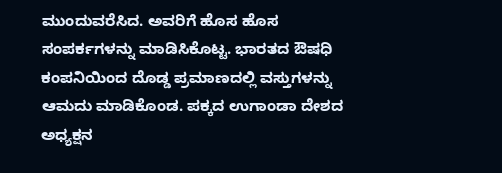ಮುಂದುವರೆಸಿದ. ಅವರಿಗೆ ಹೊಸ ಹೊಸ ಸಂಪರ್ಕಗಳನ್ನು ಮಾಡಿಸಿಕೊಟ್ಟ. ಭಾರತದ ಔಷಧಿ ಕಂಪನಿಯಿಂದ ದೊಡ್ಡ ಪ್ರಮಾಣದಲ್ಲಿ ವಸ್ತುಗಳನ್ನು ಆಮದು ಮಾಡಿಕೊಂಡ. ಪಕ್ಕದ ಉಗಾಂಡಾ ದೇಶದ ಅಧ್ಯಕ್ಷನ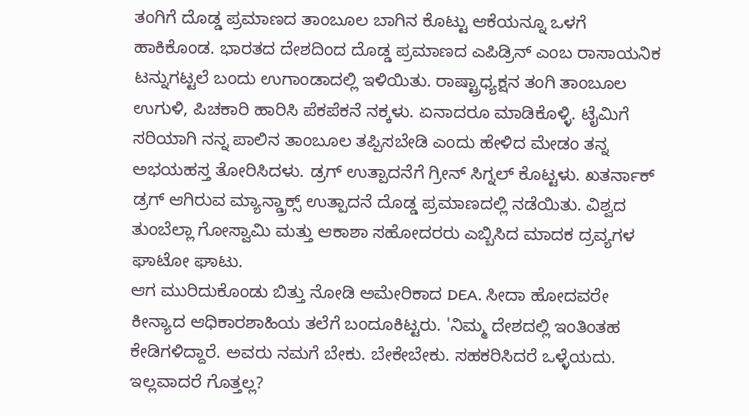ತಂಗಿಗೆ ದೊಡ್ಡ ಪ್ರಮಾಣದ ತಾಂಬೂಲ ಬಾಗಿನ ಕೊಟ್ಟು ಆಕೆಯನ್ನೂ ಒಳಗೆ ಹಾಕಿಕೊಂಡ. ಭಾರತದ ದೇಶದಿಂದ ದೊಡ್ಡ ಪ್ರಮಾಣದ ಎಪಿಡ್ರಿನ್ ಎಂಬ ರಾಸಾಯನಿಕ ಟನ್ನುಗಟ್ಟಲೆ ಬಂದು ಉಗಾಂಡಾದಲ್ಲಿ ಇಳಿಯಿತು. ರಾಷ್ಟ್ರಾಧ್ಯಕ್ಷನ ತಂಗಿ ತಾಂಬೂಲ ಉಗುಳಿ, ಪಿಚಕಾರಿ ಹಾರಿಸಿ ಪೆಕಪೆಕನೆ ನಕ್ಕಳು. ಏನಾದರೂ ಮಾಡಿಕೊಳ್ಳಿ. ಟೈಮಿಗೆ ಸರಿಯಾಗಿ ನನ್ನ ಪಾಲಿನ ತಾಂಬೂಲ ತಪ್ಪಿಸಬೇಡಿ ಎಂದು ಹೇಳಿದ ಮೇಡಂ ತನ್ನ ಅಭಯಹಸ್ತ ತೋರಿಸಿದಳು. ಡ್ರಗ್ ಉತ್ಪಾದನೆಗೆ ಗ್ರೀನ್ ಸಿಗ್ನಲ್ ಕೊಟ್ಟಳು. ಖತರ್ನಾಕ್ ಡ್ರಗ್ ಆಗಿರುವ ಮ್ಯಾನ್ಡ್ರಾಕ್ಸ್ ಉತ್ಪಾದನೆ ದೊಡ್ಡ ಪ್ರಮಾಣದಲ್ಲಿ ನಡೆಯಿತು. ವಿಶ್ವದ ತುಂಬೆಲ್ಲಾ ಗೋಸ್ವಾಮಿ ಮತ್ತು ಆಕಾಶಾ ಸಹೋದರರು ಎಬ್ಬಿಸಿದ ಮಾದಕ ದ್ರವ್ಯಗಳ ಘಾಟೋ ಘಾಟು.
ಆಗ ಮುರಿದುಕೊಂಡು ಬಿತ್ತು ನೋಡಿ ಅಮೇರಿಕಾದ DEA. ಸೀದಾ ಹೋದವರೇ ಕೀನ್ಯಾದ ಆಧಿಕಾರಶಾಹಿಯ ತಲೆಗೆ ಬಂದೂಕಿಟ್ಟರು. 'ನಿಮ್ಮ ದೇಶದಲ್ಲಿ ಇಂತಿಂತಹ ಕೇಡಿಗಳಿದ್ದಾರೆ. ಅವರು ನಮಗೆ ಬೇಕು. ಬೇಕೇಬೇಕು. ಸಹಕರಿಸಿದರೆ ಒಳ್ಳೆಯದು. ಇಲ್ಲವಾದರೆ ಗೊತ್ತಲ್ಲ?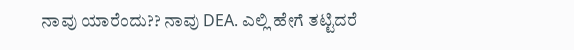ನಾವು ಯಾರೆಂದು?? ನಾವು DEA. ಎಲ್ಲಿ ಹೇಗೆ ತಟ್ಟಿದರೆ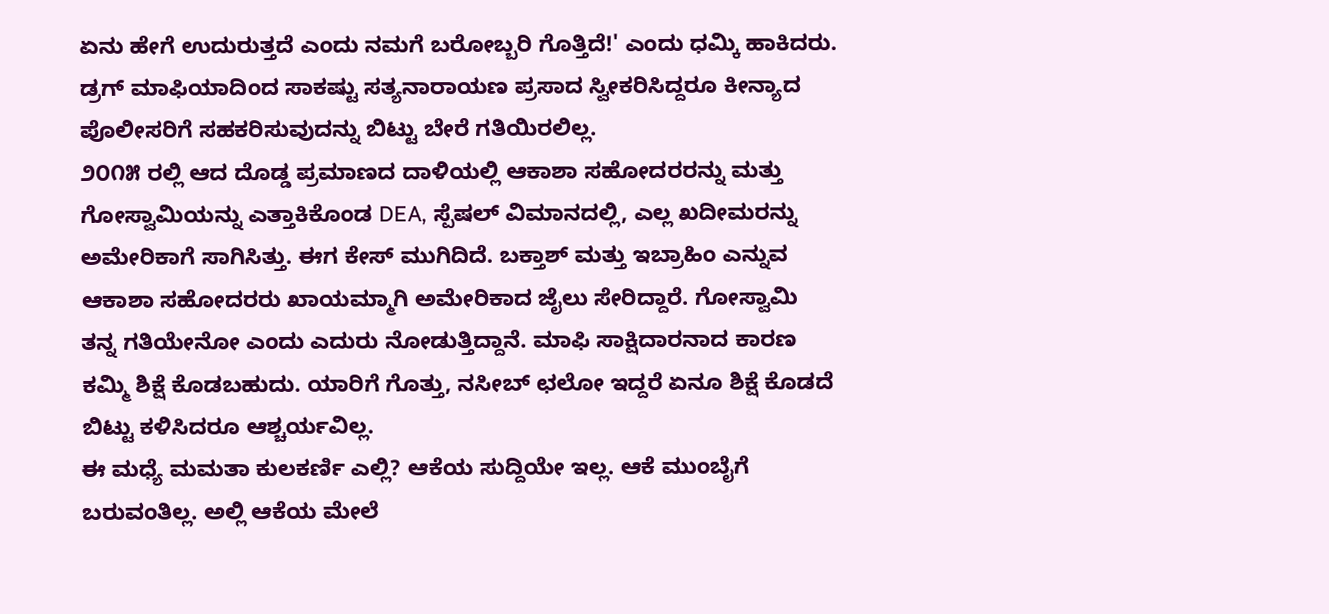ಏನು ಹೇಗೆ ಉದುರುತ್ತದೆ ಎಂದು ನಮಗೆ ಬರೋಬ್ಬರಿ ಗೊತ್ತಿದೆ!' ಎಂದು ಧಮ್ಕಿ ಹಾಕಿದರು. ಡ್ರಗ್ ಮಾಫಿಯಾದಿಂದ ಸಾಕಷ್ಟು ಸತ್ಯನಾರಾಯಣ ಪ್ರಸಾದ ಸ್ವೀಕರಿಸಿದ್ದರೂ ಕೀನ್ಯಾದ ಪೊಲೀಸರಿಗೆ ಸಹಕರಿಸುವುದನ್ನು ಬಿಟ್ಟು ಬೇರೆ ಗತಿಯಿರಲಿಲ್ಲ.
೨೦೧೫ ರಲ್ಲಿ ಆದ ದೊಡ್ಡ ಪ್ರಮಾಣದ ದಾಳಿಯಲ್ಲಿ ಆಕಾಶಾ ಸಹೋದರರನ್ನು ಮತ್ತು ಗೋಸ್ವಾಮಿಯನ್ನು ಎತ್ತಾಕಿಕೊಂಡ DEA, ಸ್ಪೆಷಲ್ ವಿಮಾನದಲ್ಲಿ, ಎಲ್ಲ ಖದೀಮರನ್ನು ಅಮೇರಿಕಾಗೆ ಸಾಗಿಸಿತ್ತು. ಈಗ ಕೇಸ್ ಮುಗಿದಿದೆ. ಬಕ್ತಾಶ್ ಮತ್ತು ಇಬ್ರಾಹಿಂ ಎನ್ನುವ ಆಕಾಶಾ ಸಹೋದರರು ಖಾಯಮ್ಮಾಗಿ ಅಮೇರಿಕಾದ ಜೈಲು ಸೇರಿದ್ದಾರೆ. ಗೋಸ್ವಾಮಿ ತನ್ನ ಗತಿಯೇನೋ ಎಂದು ಎದುರು ನೋಡುತ್ತಿದ್ದಾನೆ. ಮಾಫಿ ಸಾಕ್ಷಿದಾರನಾದ ಕಾರಣ ಕಮ್ಮಿ ಶಿಕ್ಷೆ ಕೊಡಬಹುದು. ಯಾರಿಗೆ ಗೊತ್ತು, ನಸೀಬ್ ಛಲೋ ಇದ್ದರೆ ಏನೂ ಶಿಕ್ಷೆ ಕೊಡದೆ ಬಿಟ್ಟು ಕಳಿಸಿದರೂ ಆಶ್ಚರ್ಯವಿಲ್ಲ.
ಈ ಮಧ್ಯೆ ಮಮತಾ ಕುಲಕರ್ಣಿ ಎಲ್ಲಿ? ಆಕೆಯ ಸುದ್ದಿಯೇ ಇಲ್ಲ. ಆಕೆ ಮುಂಬೈಗೆ ಬರುವಂತಿಲ್ಲ. ಅಲ್ಲಿ ಆಕೆಯ ಮೇಲೆ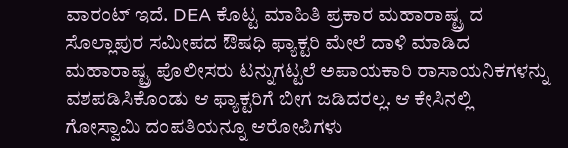ವಾರಂಟ್ ಇದೆ. DEA ಕೊಟ್ಟ ಮಾಹಿತಿ ಪ್ರಕಾರ ಮಹಾರಾಷ್ಟ್ರ ದ ಸೊಲ್ಲಾಪುರ ಸಮೀಪದ ಔಷಧಿ ಫ್ಯಾಕ್ಟರಿ ಮೇಲೆ ದಾಳಿ ಮಾಡಿದ ಮಹಾರಾಷ್ಟ್ರ ಪೊಲೀಸರು ಟನ್ನುಗಟ್ಟಲೆ ಅಪಾಯಕಾರಿ ರಾಸಾಯನಿಕಗಳನ್ನು ವಶಪಡಿಸಿಕೊಂಡು ಆ ಫ್ಯಾಕ್ಟರಿಗೆ ಬೀಗ ಜಡಿದರಲ್ಲ. ಆ ಕೇಸಿನಲ್ಲಿ ಗೋಸ್ವಾಮಿ ದಂಪತಿಯನ್ನೂ ಆರೋಪಿಗಳು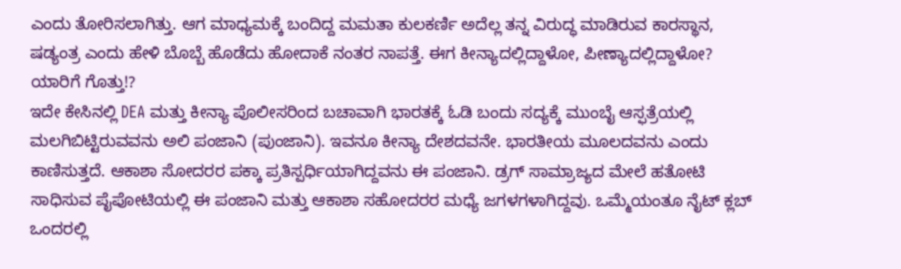ಎಂದು ತೋರಿಸಲಾಗಿತ್ತು. ಆಗ ಮಾಧ್ಯಮಕ್ಕೆ ಬಂದಿದ್ದ ಮಮತಾ ಕುಲಕರ್ಣಿ ಅದೆಲ್ಲ ತನ್ನ ವಿರುದ್ಧ ಮಾಡಿರುವ ಕಾರಸ್ಥಾನ, ಷಡ್ಯಂತ್ರ ಎಂದು ಹೇಳಿ ಬೊಬ್ಬೆ ಹೊಡೆದು ಹೋದಾಕೆ ನಂತರ ನಾಪತ್ತೆ. ಈಗ ಕೀನ್ಯಾದಲ್ಲಿದ್ದಾಳೋ, ಪೀಣ್ಯಾದಲ್ಲಿದ್ದಾಳೋ? ಯಾರಿಗೆ ಗೊತ್ತು!?
ಇದೇ ಕೇಸಿನಲ್ಲಿ DEA ಮತ್ತು ಕೀನ್ಯಾ ಪೊಲೀಸರಿಂದ ಬಚಾವಾಗಿ ಭಾರತಕ್ಕೆ ಓಡಿ ಬಂದು ಸದ್ಯಕ್ಕೆ ಮುಂಬೈ ಆಸ್ಫತ್ರೆಯಲ್ಲಿ ಮಲಗಿಬಿಟ್ಟಿರುವವನು ಅಲಿ ಪಂಜಾನಿ (ಪುಂಜಾನಿ). ಇವನೂ ಕೀನ್ಯಾ ದೇಶದವನೇ. ಭಾರತೀಯ ಮೂಲದವನು ಎಂದು ಕಾಣಿಸುತ್ತದೆ. ಆಕಾಶಾ ಸೋದರರ ಪಕ್ಕಾ ಪ್ರತಿಸ್ಪರ್ಧಿಯಾಗಿದ್ದವನು ಈ ಪಂಜಾನಿ. ಡ್ರಗ್ ಸಾಮ್ರಾಜ್ಯದ ಮೇಲೆ ಹತೋಟಿ ಸಾಧಿಸುವ ಪೈಪೋಟಿಯಲ್ಲಿ ಈ ಪಂಜಾನಿ ಮತ್ತು ಆಕಾಶಾ ಸಹೋದರರ ಮಧ್ಯೆ ಜಗಳಗಳಾಗಿದ್ದವು. ಒಮ್ಮೆಯಂತೂ ನೈಟ್ ಕ್ಲಬ್ ಒಂದರಲ್ಲಿ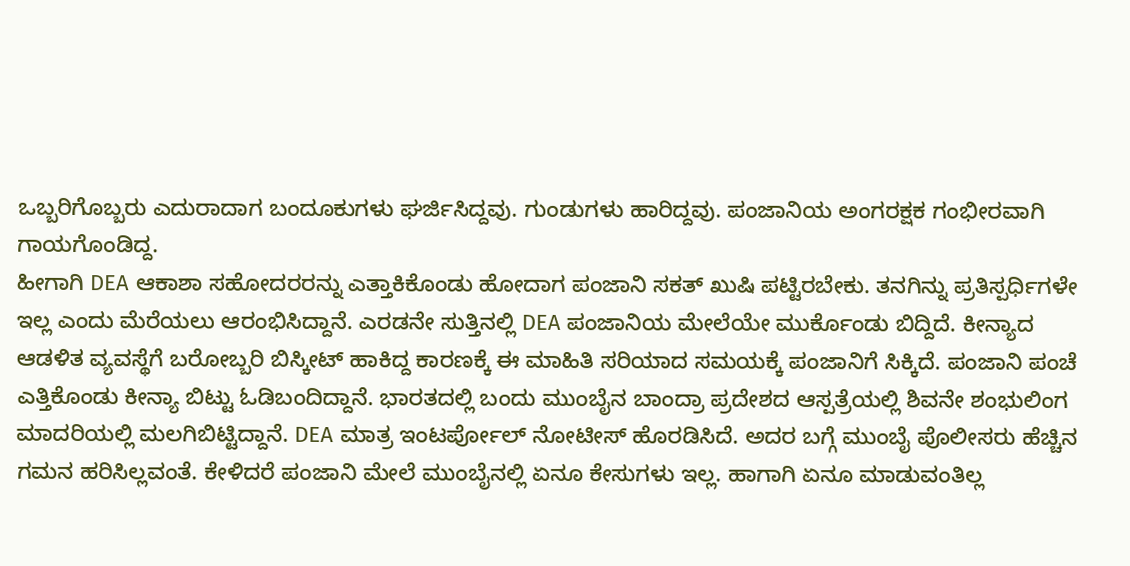ಒಬ್ಬರಿಗೊಬ್ಬರು ಎದುರಾದಾಗ ಬಂದೂಕುಗಳು ಘರ್ಜಿಸಿದ್ದವು. ಗುಂಡುಗಳು ಹಾರಿದ್ದವು. ಪಂಜಾನಿಯ ಅಂಗರಕ್ಷಕ ಗಂಭೀರವಾಗಿ ಗಾಯಗೊಂಡಿದ್ದ.
ಹೀಗಾಗಿ DEA ಆಕಾಶಾ ಸಹೋದರರನ್ನು ಎತ್ತಾಕಿಕೊಂಡು ಹೋದಾಗ ಪಂಜಾನಿ ಸಕತ್ ಖುಷಿ ಪಟ್ಟಿರಬೇಕು. ತನಗಿನ್ನು ಪ್ರತಿಸ್ಪರ್ಧಿಗಳೇ ಇಲ್ಲ ಎಂದು ಮೆರೆಯಲು ಆರಂಭಿಸಿದ್ದಾನೆ. ಎರಡನೇ ಸುತ್ತಿನಲ್ಲಿ DEA ಪಂಜಾನಿಯ ಮೇಲೆಯೇ ಮುರ್ಕೊಂಡು ಬಿದ್ದಿದೆ. ಕೀನ್ಯಾದ ಆಡಳಿತ ವ್ಯವಸ್ಥೆಗೆ ಬರೋಬ್ಬರಿ ಬಿಸ್ಕೀಟ್ ಹಾಕಿದ್ದ ಕಾರಣಕ್ಕೆ ಈ ಮಾಹಿತಿ ಸರಿಯಾದ ಸಮಯಕ್ಕೆ ಪಂಜಾನಿಗೆ ಸಿಕ್ಕಿದೆ. ಪಂಜಾನಿ ಪಂಚೆ ಎತ್ತಿಕೊಂಡು ಕೀನ್ಯಾ ಬಿಟ್ಟು ಓಡಿಬಂದಿದ್ದಾನೆ. ಭಾರತದಲ್ಲಿ ಬಂದು ಮುಂಬೈನ ಬಾಂದ್ರಾ ಪ್ರದೇಶದ ಆಸ್ಪತ್ರೆಯಲ್ಲಿ ಶಿವನೇ ಶಂಭುಲಿಂಗ ಮಾದರಿಯಲ್ಲಿ ಮಲಗಿಬಿಟ್ಟಿದ್ದಾನೆ. DEA ಮಾತ್ರ ಇಂಟರ್ಪೋಲ್ ನೋಟೀಸ್ ಹೊರಡಿಸಿದೆ. ಅದರ ಬಗ್ಗೆ ಮುಂಬೈ ಪೊಲೀಸರು ಹೆಚ್ಚಿನ ಗಮನ ಹರಿಸಿಲ್ಲವಂತೆ. ಕೇಳಿದರೆ ಪಂಜಾನಿ ಮೇಲೆ ಮುಂಬೈನಲ್ಲಿ ಏನೂ ಕೇಸುಗಳು ಇಲ್ಲ. ಹಾಗಾಗಿ ಏನೂ ಮಾಡುವಂತಿಲ್ಲ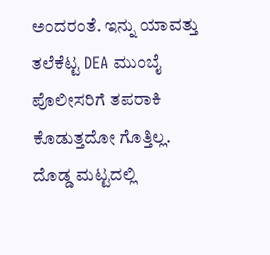ಅಂದರಂತೆ. ಇನ್ನು ಯಾವತ್ತು ತಲೆಕೆಟ್ಟ DEA ಮುಂಬೈ ಪೊಲೀಸರಿಗೆ ತಪರಾಕಿ ಕೊಡುತ್ತದೋ ಗೊತ್ತಿಲ್ಲ. ದೊಡ್ಡ ಮಟ್ಟದಲ್ಲಿ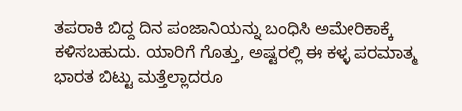ತಪರಾಕಿ ಬಿದ್ದ ದಿನ ಪಂಜಾನಿಯನ್ನು ಬಂಧಿಸಿ ಅಮೇರಿಕಾಕ್ಕೆ ಕಳಿಸಬಹುದು. ಯಾರಿಗೆ ಗೊತ್ತು, ಅಷ್ಟರಲ್ಲಿ ಈ ಕಳ್ಳ ಪರಮಾತ್ಮ ಭಾರತ ಬಿಟ್ಟು ಮತ್ತೆಲ್ಲಾದರೂ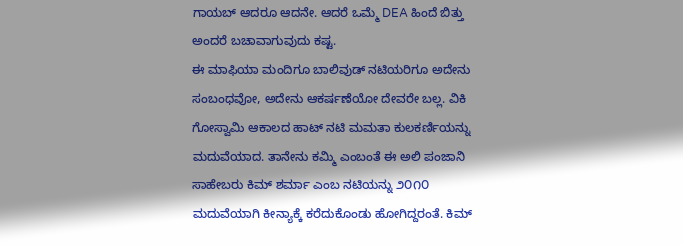ಗಾಯಬ್ ಆದರೂ ಆದನೇ. ಆದರೆ ಒಮ್ಮೆ DEA ಹಿಂದೆ ಬಿತ್ತು ಅಂದರೆ ಬಚಾವಾಗುವುದು ಕಷ್ಟ.
ಈ ಮಾಫಿಯಾ ಮಂದಿಗೂ ಬಾಲಿವುಡ್ ನಟಿಯರಿಗೂ ಅದೇನು ಸಂಬಂಧವೋ, ಅದೇನು ಆಕರ್ಷಣೆಯೋ ದೇವರೇ ಬಲ್ಲ. ವಿಕಿ ಗೋಸ್ವಾಮಿ ಆಕಾಲದ ಹಾಟ್ ನಟಿ ಮಮತಾ ಕುಲಕರ್ಣಿಯನ್ನು ಮದುವೆಯಾದ. ತಾನೇನು ಕಮ್ಮಿ ಎಂಬಂತೆ ಈ ಅಲಿ ಪಂಜಾನಿ ಸಾಹೇಬರು ಕಿಮ್ ಶರ್ಮಾ ಎಂಬ ನಟಿಯನ್ನು ೨೦೧೦ ಮದುವೆಯಾಗಿ ಕೀನ್ಯಾಕ್ಕೆ ಕರೆದುಕೊಂಡು ಹೋಗಿದ್ದರಂತೆ. ಕಿಮ್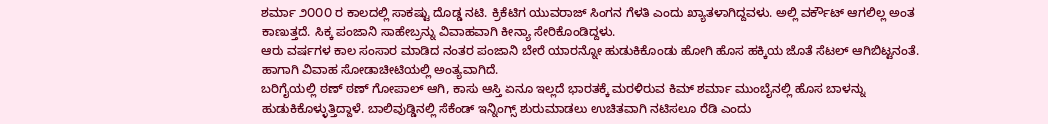ಶರ್ಮಾ ೨೦೦೦ ರ ಕಾಲದಲ್ಲಿ ಸಾಕಷ್ಟು ದೊಡ್ಡ ನಟಿ. ಕ್ರಿಕೆಟಿಗ ಯುವರಾಜ್ ಸಿಂಗನ ಗೆಳತಿ ಎಂದು ಖ್ಯಾತಳಾಗಿದ್ದವಳು. ಅಲ್ಲಿ ವರ್ಕೌಟ್ ಆಗಲಿಲ್ಲ ಅಂತ ಕಾಣುತ್ತದೆ. ಸಿಕ್ಕ ಪಂಜಾನಿ ಸಾಹೇಬ್ರನ್ನು ವಿವಾಹವಾಗಿ ಕೀನ್ಯಾ ಸೇರಿಕೊಂಡಿದ್ದಳು.
ಆರು ವರ್ಷಗಳ ಕಾಲ ಸಂಸಾರ ಮಾಡಿದ ನಂತರ ಪಂಜಾನಿ ಬೇರೆ ಯಾರನ್ನೋ ಹುಡುಕಿಕೊಂಡು ಹೋಗಿ ಹೊಸ ಹಕ್ಕಿಯ ಜೊತೆ ಸೆಟಲ್ ಆಗಿಬಿಟ್ಟನಂತೆ. ಹಾಗಾಗಿ ವಿವಾಹ ಸೋಡಾಚೀಟಿಯಲ್ಲಿ ಅಂತ್ಯವಾಗಿದೆ.
ಬರಿಗೈಯಲ್ಲಿ ಠಣ್ ಠಣ್ ಗೋಪಾಲ್ ಆಗಿ, ಕಾಸು ಆಸ್ತಿ ಏನೂ ಇಲ್ಲದೆ ಭಾರತಕ್ಕೆ ಮರಳಿರುವ ಕಿಮ್ ಶರ್ಮಾ ಮುಂಬೈನಲ್ಲಿ ಹೊಸ ಬಾಳನ್ನು ಹುಡುಕಿಕೊಳ್ಳುತ್ತಿದ್ದಾಳೆ. ಬಾಲಿವುಡ್ಡಿನಲ್ಲಿ ಸೆಕೆಂಡ್ ಇನ್ನಿಂಗ್ಸ್ ಶುರುಮಾಡಲು ಉಚಿತವಾಗಿ ನಟಿಸಲೂ ರೆಡಿ ಎಂದು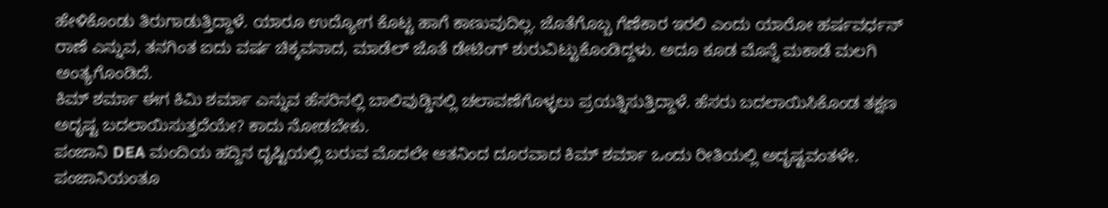ಹೇಳಿಕೊಂಡು ತಿರುಗಾಡುತ್ತಿದ್ದಾಳೆ. ಯಾರೂ ಉದ್ಯೋಗ ಕೊಟ್ಟ ಹಾಗೆ ಕಾಣುವುದಿಲ್ಲ. ಜೊತೆಗೊಬ್ಬ ಗೆಣೆಕಾರ ಇರಲಿ ಎಂದು ಯಾರೋ ಹರ್ಷವರ್ಧನ್ ರಾಣೆ ಎನ್ನುವ, ತನಗಿಂತ ಐದು ವರ್ಷ ಚಿಕ್ಕವನಾದ, ಮಾಡೆಲ್ ಜೊತೆ ಡೇಟಿಂಗ್ ಶುರುವಿಟ್ಟುಕೊಂಡಿದ್ದಳು. ಅದೂ ಕೂಡ ಮೊನ್ನೆ ಮಕಾಡೆ ಮಲಗಿ ಅಂತ್ಯಗೊಂಡಿದೆ.
ಕಿಮ್ ಶರ್ಮಾ ಈಗ ಕಿಮಿ ಶರ್ಮಾ ಎನ್ನುವ ಹೆಸರಿನಲ್ಲಿ ಬಾಲಿವುಡ್ಡಿನಲ್ಲಿ ಚಲಾವಣೆಗೊಳ್ಳಲು ಪ್ರಯತ್ನಿಸುತ್ತಿದ್ದಾಳೆ. ಹೆಸರು ಬದಲಾಯಿಸಿಕೊಂಡ ತಕ್ಷಣ ಅದೃಷ್ಟ ಬದಲಾಯಿಸುತ್ತದೆಯೇ? ಕಾದು ನೋಡಬೇಕು.
ಪಂಜಾನಿ DEA ಮಂದಿಯ ಹದ್ದಿನ ದೃಷ್ಟಿಯಲ್ಲಿ ಬರುವ ಮೊದಲೇ ಆತನಿಂದ ದೂರವಾದ ಕಿಮ್ ಶರ್ಮಾ ಒಂದು ರೀತಿಯಲ್ಲಿ ಅದೃಷ್ಟವಂತಳೇ. ಪಂಜಾನಿಯಂತೂ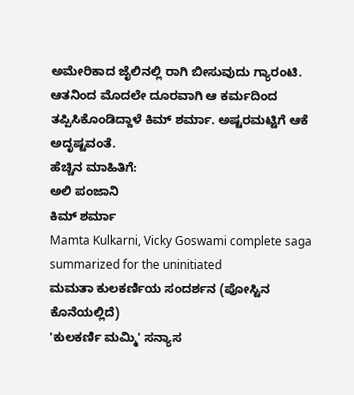ಅಮೇರಿಕಾದ ಜೈಲಿನಲ್ಲಿ ರಾಗಿ ಬೀಸುವುದು ಗ್ಯಾರಂಟಿ. ಆತನಿಂದ ಮೊದಲೇ ದೂರವಾಗಿ ಆ ಕರ್ಮದಿಂದ ತಪ್ಪಿಸಿಕೊಂಡಿದ್ದಾಳೆ ಕಿಮ್ ಶರ್ಮಾ. ಅಷ್ಟರಮಟ್ಟಿಗೆ ಆಕೆ ಅದೃಷ್ಟವಂತೆ.
ಹೆಚ್ಚಿನ ಮಾಹಿತಿಗೆ:
ಅಲಿ ಪಂಜಾನಿ
ಕಿಮ್ ಶರ್ಮಾ
Mamta Kulkarni, Vicky Goswami complete saga summarized for the uninitiated
ಮಮತಾ ಕುಲಕರ್ಣಿಯ ಸಂದರ್ಶನ (ಪೋಸ್ಟಿನ ಕೊನೆಯಲ್ಲಿದೆ)
'ಕುಲಕರ್ಣಿ ಮಮ್ಮಿ' ಸನ್ಯಾಸ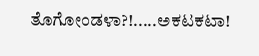ತೊಗೋಂಡಳಾ?!.....ಅಕಟಕಟಾ!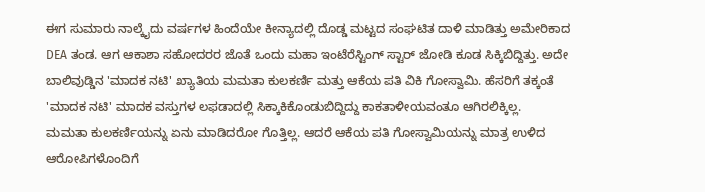ಈಗ ಸುಮಾರು ನಾಲ್ಕೈದು ವರ್ಷಗಳ ಹಿಂದೆಯೇ ಕೀನ್ಯಾದಲ್ಲಿ ದೊಡ್ಡ ಮಟ್ಟದ ಸಂಘಟಿತ ದಾಳಿ ಮಾಡಿತ್ತು ಅಮೇರಿಕಾದ DEA ತಂಡ. ಆಗ ಆಕಾಶಾ ಸಹೋದರರ ಜೊತೆ ಒಂದು ಮಹಾ ಇಂಟೆರೆಸ್ಟಿಂಗ್ ಸ್ಟಾರ್ ಜೋಡಿ ಕೂಡ ಸಿಕ್ಕಿಬಿದ್ದಿತ್ತು. ಅದೇ ಬಾಲಿವುಡ್ಡಿನ 'ಮಾದಕ ನಟಿ' ಖ್ಯಾತಿಯ ಮಮತಾ ಕುಲಕರ್ಣಿ ಮತ್ತು ಆಕೆಯ ಪತಿ ವಿಕಿ ಗೋಸ್ವಾಮಿ. ಹೆಸರಿಗೆ ತಕ್ಕಂತೆ 'ಮಾದಕ ನಟಿ' ಮಾದಕ ವಸ್ತುಗಳ ಲಫಡಾದಲ್ಲಿ ಸಿಕ್ಕಾಕಿಕೊಂಡುಬಿದ್ದಿದ್ದು ಕಾಕತಾಳೀಯವಂತೂ ಆಗಿರಲಿಕ್ಕಿಲ್ಲ.
ಮಮತಾ ಕುಲಕರ್ಣಿಯನ್ನು ಏನು ಮಾಡಿದರೋ ಗೊತ್ತಿಲ್ಲ. ಆದರೆ ಆಕೆಯ ಪತಿ ಗೋಸ್ವಾಮಿಯನ್ನು ಮಾತ್ರ ಉಳಿದ ಆರೋಪಿಗಳೊಂದಿಗೆ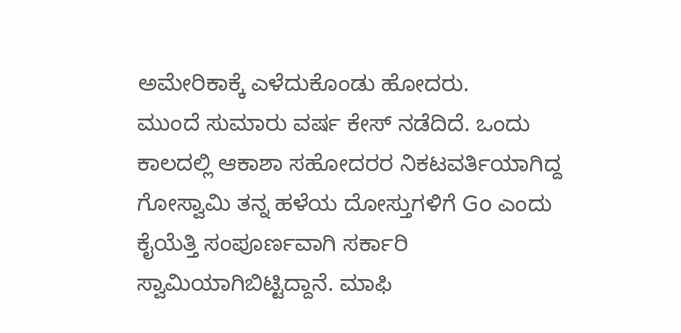ಅಮೇರಿಕಾಕ್ಕೆ ಎಳೆದುಕೊಂಡು ಹೋದರು.
ಮುಂದೆ ಸುಮಾರು ವರ್ಷ ಕೇಸ್ ನಡೆದಿದೆ. ಒಂದು ಕಾಲದಲ್ಲಿ ಆಕಾಶಾ ಸಹೋದರರ ನಿಕಟವರ್ತಿಯಾಗಿದ್ದ ಗೋಸ್ವಾಮಿ ತನ್ನ ಹಳೆಯ ದೋಸ್ತುಗಳಿಗೆ Go ಎಂದು ಕೈಯೆತ್ತಿ ಸಂಪೂರ್ಣವಾಗಿ ಸರ್ಕಾರಿ ಸ್ವಾಮಿಯಾಗಿಬಿಟ್ಟಿದ್ದಾನೆ. ಮಾಫಿ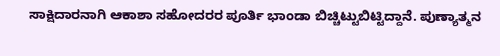ಸಾಕ್ಷಿದಾರನಾಗಿ ಆಕಾಶಾ ಸಹೋದರರ ಪೂರ್ತಿ ಭಾಂಡಾ ಬಿಚ್ಚಿಟ್ಟುಬಿಟ್ಟಿದ್ದಾನೆ. ಪುಣ್ಯಾತ್ಮನ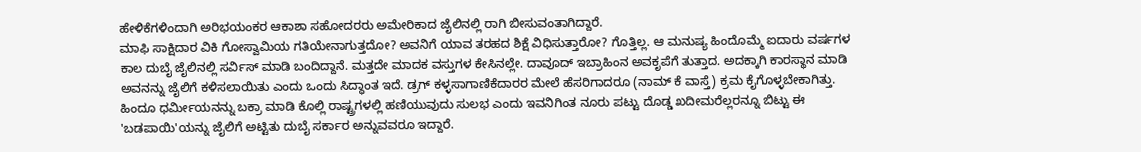ಹೇಳಿಕೆಗಳಿಂದಾಗಿ ಅರಿಭಯಂಕರ ಆಕಾಶಾ ಸಹೋದರರು ಅಮೇರಿಕಾದ ಜೈಲಿನಲ್ಲಿ ರಾಗಿ ಬೀಸುವಂತಾಗಿದ್ದಾರೆ.
ಮಾಫಿ ಸಾಕ್ಷಿದಾರ ವಿಕಿ ಗೋಸ್ವಾಮಿಯ ಗತಿಯೇನಾಗುತ್ತದೋ? ಅವನಿಗೆ ಯಾವ ತರಹದ ಶಿಕ್ಷೆ ವಿಧಿಸುತ್ತಾರೋ? ಗೊತ್ತಿಲ್ಲ. ಆ ಮನುಷ್ಯ ಹಿಂದೊಮ್ಮೆ ಐದಾರು ವರ್ಷಗಳ ಕಾಲ ದುಬೈ ಜೈಲಿನಲ್ಲಿ ಸರ್ವಿಸ್ ಮಾಡಿ ಬಂದಿದ್ದಾನೆ. ಮತ್ತದೇ ಮಾದಕ ವಸ್ತುಗಳ ಕೇಸಿನಲ್ಲೇ. ದಾವೂದ್ ಇಬ್ರಾಹಿಂನ ಅವಕೃಪೆಗೆ ತುತ್ತಾದ. ಅದಕ್ಕಾಗಿ ಕಾರಸ್ಥಾನ ಮಾಡಿ ಅವನನ್ನು ಜೈಲಿಗೆ ಕಳಿಸಲಾಯಿತು ಎಂದು ಒಂದು ಸಿದ್ಧಾಂತ ಇದೆ. ಡ್ರಗ್ ಕಳ್ಳಸಾಗಾಣಿಕೆದಾರರ ಮೇಲೆ ಹೆಸರಿಗಾದರೂ (ನಾಮ್ ಕೆ ವಾಸ್ತೆ) ಕ್ರಮ ಕೈಗೊಳ್ಳಬೇಕಾಗಿತ್ತು. ಹಿಂದೂ ಧರ್ಮೀಯನನ್ನು ಬಕ್ರಾ ಮಾಡಿ ಕೊಲ್ಲಿ ರಾಷ್ಟ್ರಗಳಲ್ಲಿ ಹಣಿಯುವುದು ಸುಲಭ ಎಂದು ಇವನಿಗಿಂತ ನೂರು ಪಟ್ಟು ದೊಡ್ಡ ಖದೀಮರೆಲ್ಲರನ್ನೂ ಬಿಟ್ಟು ಈ 'ಬಡಪಾಯಿ'ಯನ್ನು ಜೈಲಿಗೆ ಅಟ್ಟಿತು ದುಬೈ ಸರ್ಕಾರ ಅನ್ನುವವರೂ ಇದ್ದಾರೆ.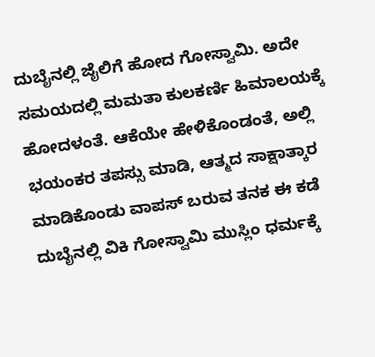ದುಬೈನಲ್ಲಿ ಜೈಲಿಗೆ ಹೋದ ಗೋಸ್ವಾಮಿ. ಅದೇ ಸಮಯದಲ್ಲಿ ಮಮತಾ ಕುಲಕರ್ಣಿ ಹಿಮಾಲಯಕ್ಕೆ ಹೋದಳಂತೆ. ಆಕೆಯೇ ಹೇಳಿಕೊಂಡಂತೆ, ಅಲ್ಲಿ ಭಯಂಕರ ತಪಸ್ಸು ಮಾಡಿ, ಆತ್ಮದ ಸಾಕ್ಷಾತ್ಕಾರ ಮಾಡಿಕೊಂಡು ವಾಪಸ್ ಬರುವ ತನಕ ಈ ಕಡೆ ದುಬೈನಲ್ಲಿ ವಿಕಿ ಗೋಸ್ವಾಮಿ ಮುಸ್ಲಿಂ ಧರ್ಮಕ್ಕೆ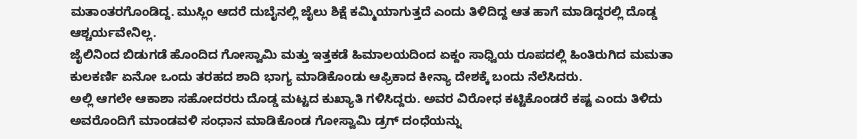ಮತಾಂತರಗೊಂಡಿದ್ದ. ಮುಸ್ಲಿಂ ಆದರೆ ದುಬೈನಲ್ಲಿ ಜೈಲು ಶಿಕ್ಷೆ ಕಮ್ಮಿಯಾಗುತ್ತದೆ ಎಂದು ತಿಳಿದಿದ್ದ ಆತ ಹಾಗೆ ಮಾಡಿದ್ದರಲ್ಲಿ ದೊಡ್ಡ ಆಶ್ಚರ್ಯವೇನಿಲ್ಲ.
ಜೈಲಿನಿಂದ ಬಿಡುಗಡೆ ಹೊಂದಿದ ಗೋಸ್ವಾಮಿ ಮತ್ತು ಇತ್ತಕಡೆ ಹಿಮಾಲಯದಿಂದ ಏಕ್ದಂ ಸಾಧ್ವಿಯ ರೂಪದಲ್ಲಿ ಹಿಂತಿರುಗಿದ ಮಮತಾ ಕುಲಕರ್ಣಿ ಏನೋ ಒಂದು ತರಹದ ಶಾದಿ ಭಾಗ್ಯ ಮಾಡಿಕೊಂಡು ಆಫ್ರಿಕಾದ ಕೀನ್ಯಾ ದೇಶಕ್ಕೆ ಬಂದು ನೆಲೆಸಿದರು.
ಅಲ್ಲಿ ಆಗಲೇ ಆಕಾಶಾ ಸಹೋದರರು ದೊಡ್ಡ ಮಟ್ಟದ ಕುಖ್ಯಾತಿ ಗಳಿಸಿದ್ದರು. ಅವರ ವಿರೋಧ ಕಟ್ಟಿಕೊಂಡರೆ ಕಷ್ಟ ಎಂದು ತಿಳಿದು ಅವರೊಂದಿಗೆ ಮಾಂಡವಳಿ ಸಂಧಾನ ಮಾಡಿಕೊಂಡ ಗೋಸ್ವಾಮಿ ಡ್ರಗ್ ದಂಧೆಯನ್ನು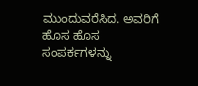ಮುಂದುವರೆಸಿದ. ಅವರಿಗೆ ಹೊಸ ಹೊಸ ಸಂಪರ್ಕಗಳನ್ನು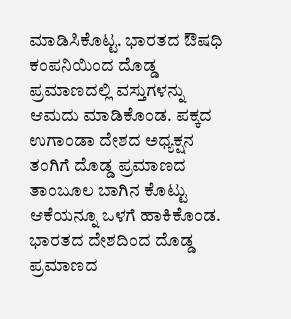ಮಾಡಿಸಿಕೊಟ್ಟ. ಭಾರತದ ಔಷಧಿ ಕಂಪನಿಯಿಂದ ದೊಡ್ಡ ಪ್ರಮಾಣದಲ್ಲಿ ವಸ್ತುಗಳನ್ನು ಆಮದು ಮಾಡಿಕೊಂಡ. ಪಕ್ಕದ ಉಗಾಂಡಾ ದೇಶದ ಅಧ್ಯಕ್ಷನ ತಂಗಿಗೆ ದೊಡ್ಡ ಪ್ರಮಾಣದ ತಾಂಬೂಲ ಬಾಗಿನ ಕೊಟ್ಟು ಆಕೆಯನ್ನೂ ಒಳಗೆ ಹಾಕಿಕೊಂಡ. ಭಾರತದ ದೇಶದಿಂದ ದೊಡ್ಡ ಪ್ರಮಾಣದ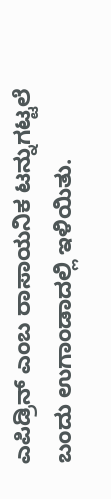ಎಪಿಡ್ರಿನ್ ಎಂಬ ರಾಸಾಯನಿಕ ಟನ್ನುಗಟ್ಟಲೆ ಬಂದು ಉಗಾಂಡಾದಲ್ಲಿ ಇಳಿಯಿತು.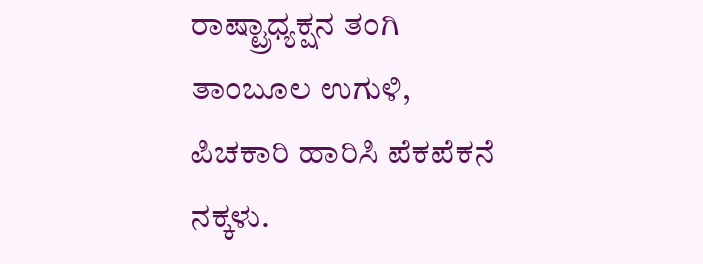ರಾಷ್ಟ್ರಾಧ್ಯಕ್ಷನ ತಂಗಿ ತಾಂಬೂಲ ಉಗುಳಿ, ಪಿಚಕಾರಿ ಹಾರಿಸಿ ಪೆಕಪೆಕನೆ ನಕ್ಕಳು.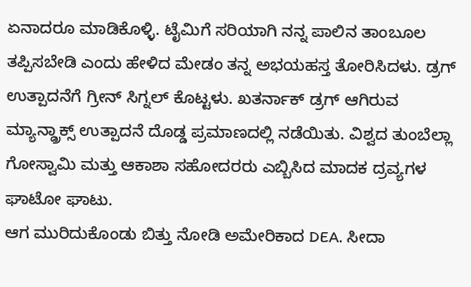ಏನಾದರೂ ಮಾಡಿಕೊಳ್ಳಿ. ಟೈಮಿಗೆ ಸರಿಯಾಗಿ ನನ್ನ ಪಾಲಿನ ತಾಂಬೂಲ ತಪ್ಪಿಸಬೇಡಿ ಎಂದು ಹೇಳಿದ ಮೇಡಂ ತನ್ನ ಅಭಯಹಸ್ತ ತೋರಿಸಿದಳು. ಡ್ರಗ್ ಉತ್ಪಾದನೆಗೆ ಗ್ರೀನ್ ಸಿಗ್ನಲ್ ಕೊಟ್ಟಳು. ಖತರ್ನಾಕ್ ಡ್ರಗ್ ಆಗಿರುವ ಮ್ಯಾನ್ಡ್ರಾಕ್ಸ್ ಉತ್ಪಾದನೆ ದೊಡ್ಡ ಪ್ರಮಾಣದಲ್ಲಿ ನಡೆಯಿತು. ವಿಶ್ವದ ತುಂಬೆಲ್ಲಾ ಗೋಸ್ವಾಮಿ ಮತ್ತು ಆಕಾಶಾ ಸಹೋದರರು ಎಬ್ಬಿಸಿದ ಮಾದಕ ದ್ರವ್ಯಗಳ ಘಾಟೋ ಘಾಟು.
ಆಗ ಮುರಿದುಕೊಂಡು ಬಿತ್ತು ನೋಡಿ ಅಮೇರಿಕಾದ DEA. ಸೀದಾ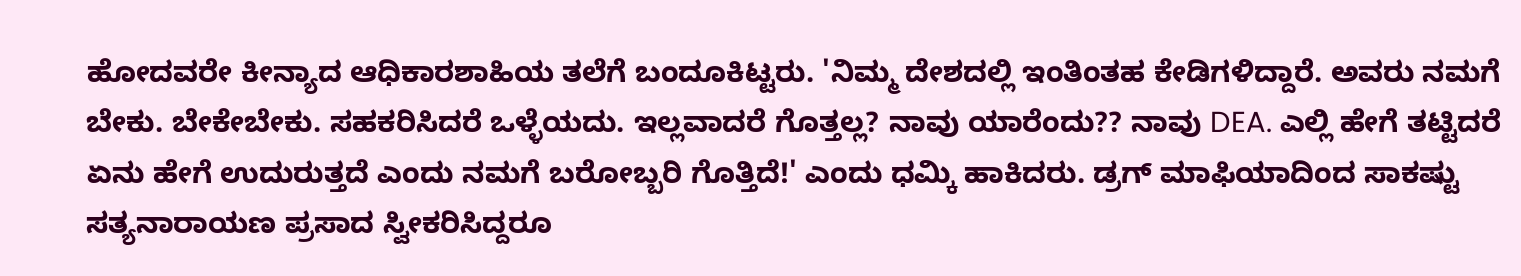ಹೋದವರೇ ಕೀನ್ಯಾದ ಆಧಿಕಾರಶಾಹಿಯ ತಲೆಗೆ ಬಂದೂಕಿಟ್ಟರು. 'ನಿಮ್ಮ ದೇಶದಲ್ಲಿ ಇಂತಿಂತಹ ಕೇಡಿಗಳಿದ್ದಾರೆ. ಅವರು ನಮಗೆ ಬೇಕು. ಬೇಕೇಬೇಕು. ಸಹಕರಿಸಿದರೆ ಒಳ್ಳೆಯದು. ಇಲ್ಲವಾದರೆ ಗೊತ್ತಲ್ಲ? ನಾವು ಯಾರೆಂದು?? ನಾವು DEA. ಎಲ್ಲಿ ಹೇಗೆ ತಟ್ಟಿದರೆ ಏನು ಹೇಗೆ ಉದುರುತ್ತದೆ ಎಂದು ನಮಗೆ ಬರೋಬ್ಬರಿ ಗೊತ್ತಿದೆ!' ಎಂದು ಧಮ್ಕಿ ಹಾಕಿದರು. ಡ್ರಗ್ ಮಾಫಿಯಾದಿಂದ ಸಾಕಷ್ಟು ಸತ್ಯನಾರಾಯಣ ಪ್ರಸಾದ ಸ್ವೀಕರಿಸಿದ್ದರೂ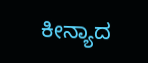ಕೀನ್ಯಾದ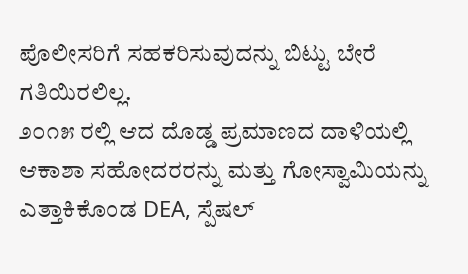ಪೊಲೀಸರಿಗೆ ಸಹಕರಿಸುವುದನ್ನು ಬಿಟ್ಟು ಬೇರೆ ಗತಿಯಿರಲಿಲ್ಲ.
೨೦೧೫ ರಲ್ಲಿ ಆದ ದೊಡ್ಡ ಪ್ರಮಾಣದ ದಾಳಿಯಲ್ಲಿ ಆಕಾಶಾ ಸಹೋದರರನ್ನು ಮತ್ತು ಗೋಸ್ವಾಮಿಯನ್ನು ಎತ್ತಾಕಿಕೊಂಡ DEA, ಸ್ಪೆಷಲ್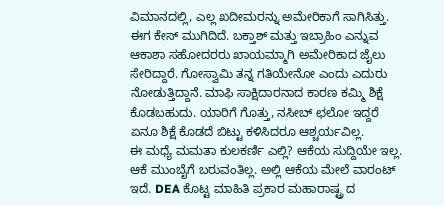ವಿಮಾನದಲ್ಲಿ, ಎಲ್ಲ ಖದೀಮರನ್ನು ಅಮೇರಿಕಾಗೆ ಸಾಗಿಸಿತ್ತು. ಈಗ ಕೇಸ್ ಮುಗಿದಿದೆ. ಬಕ್ತಾಶ್ ಮತ್ತು ಇಬ್ರಾಹಿಂ ಎನ್ನುವ ಆಕಾಶಾ ಸಹೋದರರು ಖಾಯಮ್ಮಾಗಿ ಅಮೇರಿಕಾದ ಜೈಲು ಸೇರಿದ್ದಾರೆ. ಗೋಸ್ವಾಮಿ ತನ್ನ ಗತಿಯೇನೋ ಎಂದು ಎದುರು ನೋಡುತ್ತಿದ್ದಾನೆ. ಮಾಫಿ ಸಾಕ್ಷಿದಾರನಾದ ಕಾರಣ ಕಮ್ಮಿ ಶಿಕ್ಷೆ ಕೊಡಬಹುದು. ಯಾರಿಗೆ ಗೊತ್ತು, ನಸೀಬ್ ಛಲೋ ಇದ್ದರೆ ಏನೂ ಶಿಕ್ಷೆ ಕೊಡದೆ ಬಿಟ್ಟು ಕಳಿಸಿದರೂ ಆಶ್ಚರ್ಯವಿಲ್ಲ.
ಈ ಮಧ್ಯೆ ಮಮತಾ ಕುಲಕರ್ಣಿ ಎಲ್ಲಿ? ಆಕೆಯ ಸುದ್ದಿಯೇ ಇಲ್ಲ. ಆಕೆ ಮುಂಬೈಗೆ ಬರುವಂತಿಲ್ಲ. ಅಲ್ಲಿ ಆಕೆಯ ಮೇಲೆ ವಾರಂಟ್ ಇದೆ. DEA ಕೊಟ್ಟ ಮಾಹಿತಿ ಪ್ರಕಾರ ಮಹಾರಾಷ್ಟ್ರ ದ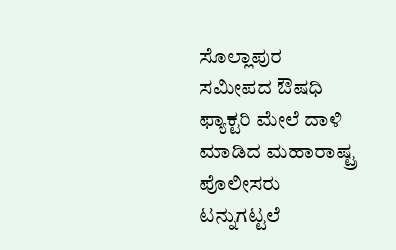ಸೊಲ್ಲಾಪುರ ಸಮೀಪದ ಔಷಧಿ ಫ್ಯಾಕ್ಟರಿ ಮೇಲೆ ದಾಳಿ ಮಾಡಿದ ಮಹಾರಾಷ್ಟ್ರ ಪೊಲೀಸರು ಟನ್ನುಗಟ್ಟಲೆ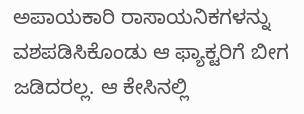ಅಪಾಯಕಾರಿ ರಾಸಾಯನಿಕಗಳನ್ನು ವಶಪಡಿಸಿಕೊಂಡು ಆ ಫ್ಯಾಕ್ಟರಿಗೆ ಬೀಗ ಜಡಿದರಲ್ಲ. ಆ ಕೇಸಿನಲ್ಲಿ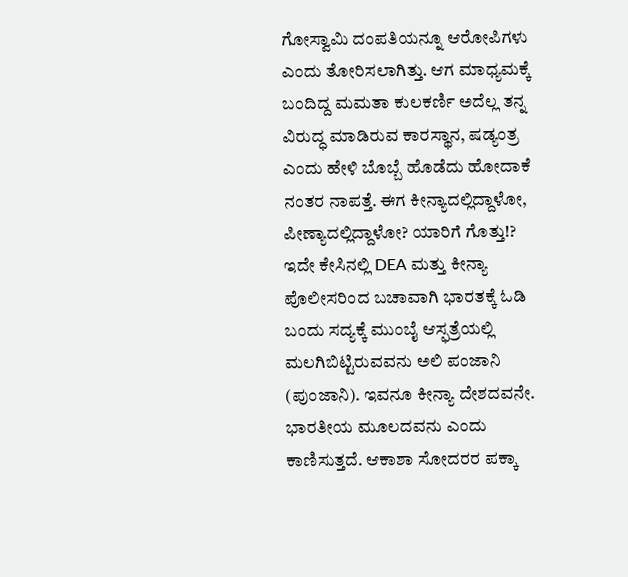ಗೋಸ್ವಾಮಿ ದಂಪತಿಯನ್ನೂ ಆರೋಪಿಗಳು ಎಂದು ತೋರಿಸಲಾಗಿತ್ತು. ಆಗ ಮಾಧ್ಯಮಕ್ಕೆ ಬಂದಿದ್ದ ಮಮತಾ ಕುಲಕರ್ಣಿ ಅದೆಲ್ಲ ತನ್ನ ವಿರುದ್ಧ ಮಾಡಿರುವ ಕಾರಸ್ಥಾನ, ಷಡ್ಯಂತ್ರ ಎಂದು ಹೇಳಿ ಬೊಬ್ಬೆ ಹೊಡೆದು ಹೋದಾಕೆ ನಂತರ ನಾಪತ್ತೆ. ಈಗ ಕೀನ್ಯಾದಲ್ಲಿದ್ದಾಳೋ, ಪೀಣ್ಯಾದಲ್ಲಿದ್ದಾಳೋ? ಯಾರಿಗೆ ಗೊತ್ತು!?
ಇದೇ ಕೇಸಿನಲ್ಲಿ DEA ಮತ್ತು ಕೀನ್ಯಾ ಪೊಲೀಸರಿಂದ ಬಚಾವಾಗಿ ಭಾರತಕ್ಕೆ ಓಡಿ ಬಂದು ಸದ್ಯಕ್ಕೆ ಮುಂಬೈ ಆಸ್ಫತ್ರೆಯಲ್ಲಿ ಮಲಗಿಬಿಟ್ಟಿರುವವನು ಅಲಿ ಪಂಜಾನಿ (ಪುಂಜಾನಿ). ಇವನೂ ಕೀನ್ಯಾ ದೇಶದವನೇ. ಭಾರತೀಯ ಮೂಲದವನು ಎಂದು ಕಾಣಿಸುತ್ತದೆ. ಆಕಾಶಾ ಸೋದರರ ಪಕ್ಕಾ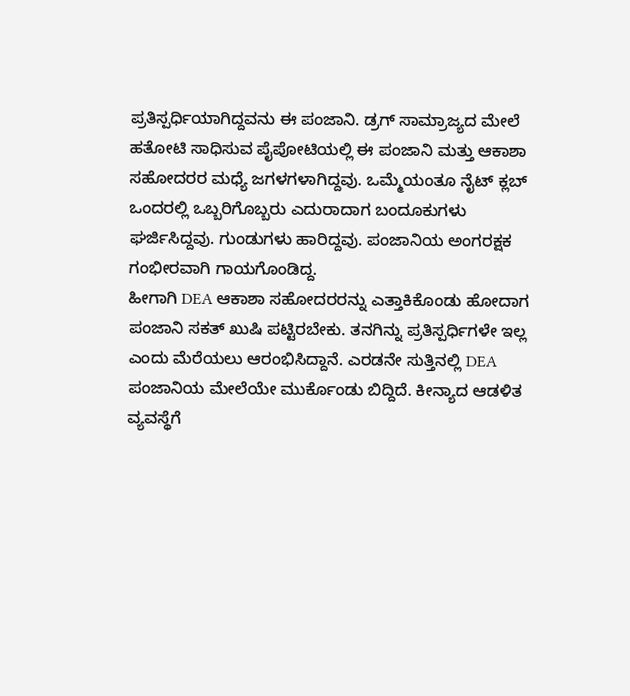ಪ್ರತಿಸ್ಪರ್ಧಿಯಾಗಿದ್ದವನು ಈ ಪಂಜಾನಿ. ಡ್ರಗ್ ಸಾಮ್ರಾಜ್ಯದ ಮೇಲೆ ಹತೋಟಿ ಸಾಧಿಸುವ ಪೈಪೋಟಿಯಲ್ಲಿ ಈ ಪಂಜಾನಿ ಮತ್ತು ಆಕಾಶಾ ಸಹೋದರರ ಮಧ್ಯೆ ಜಗಳಗಳಾಗಿದ್ದವು. ಒಮ್ಮೆಯಂತೂ ನೈಟ್ ಕ್ಲಬ್ ಒಂದರಲ್ಲಿ ಒಬ್ಬರಿಗೊಬ್ಬರು ಎದುರಾದಾಗ ಬಂದೂಕುಗಳು ಘರ್ಜಿಸಿದ್ದವು. ಗುಂಡುಗಳು ಹಾರಿದ್ದವು. ಪಂಜಾನಿಯ ಅಂಗರಕ್ಷಕ ಗಂಭೀರವಾಗಿ ಗಾಯಗೊಂಡಿದ್ದ.
ಹೀಗಾಗಿ DEA ಆಕಾಶಾ ಸಹೋದರರನ್ನು ಎತ್ತಾಕಿಕೊಂಡು ಹೋದಾಗ ಪಂಜಾನಿ ಸಕತ್ ಖುಷಿ ಪಟ್ಟಿರಬೇಕು. ತನಗಿನ್ನು ಪ್ರತಿಸ್ಪರ್ಧಿಗಳೇ ಇಲ್ಲ ಎಂದು ಮೆರೆಯಲು ಆರಂಭಿಸಿದ್ದಾನೆ. ಎರಡನೇ ಸುತ್ತಿನಲ್ಲಿ DEA ಪಂಜಾನಿಯ ಮೇಲೆಯೇ ಮುರ್ಕೊಂಡು ಬಿದ್ದಿದೆ. ಕೀನ್ಯಾದ ಆಡಳಿತ ವ್ಯವಸ್ಥೆಗೆ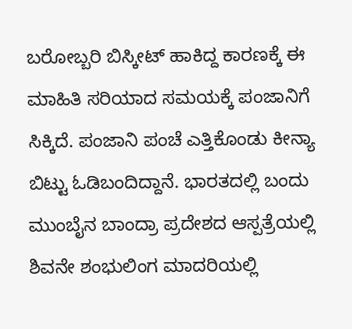ಬರೋಬ್ಬರಿ ಬಿಸ್ಕೀಟ್ ಹಾಕಿದ್ದ ಕಾರಣಕ್ಕೆ ಈ ಮಾಹಿತಿ ಸರಿಯಾದ ಸಮಯಕ್ಕೆ ಪಂಜಾನಿಗೆ ಸಿಕ್ಕಿದೆ. ಪಂಜಾನಿ ಪಂಚೆ ಎತ್ತಿಕೊಂಡು ಕೀನ್ಯಾ ಬಿಟ್ಟು ಓಡಿಬಂದಿದ್ದಾನೆ. ಭಾರತದಲ್ಲಿ ಬಂದು ಮುಂಬೈನ ಬಾಂದ್ರಾ ಪ್ರದೇಶದ ಆಸ್ಪತ್ರೆಯಲ್ಲಿ ಶಿವನೇ ಶಂಭುಲಿಂಗ ಮಾದರಿಯಲ್ಲಿ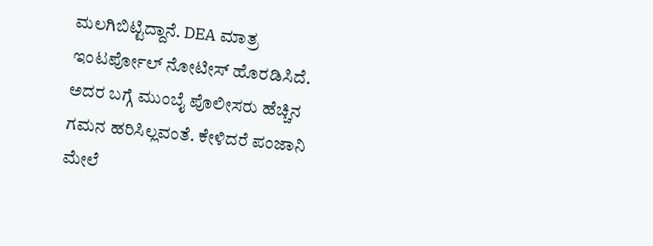ಮಲಗಿಬಿಟ್ಟಿದ್ದಾನೆ. DEA ಮಾತ್ರ ಇಂಟರ್ಪೋಲ್ ನೋಟೀಸ್ ಹೊರಡಿಸಿದೆ. ಅದರ ಬಗ್ಗೆ ಮುಂಬೈ ಪೊಲೀಸರು ಹೆಚ್ಚಿನ ಗಮನ ಹರಿಸಿಲ್ಲವಂತೆ. ಕೇಳಿದರೆ ಪಂಜಾನಿ ಮೇಲೆ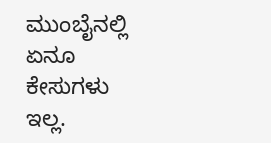ಮುಂಬೈನಲ್ಲಿ ಏನೂ ಕೇಸುಗಳು ಇಲ್ಲ.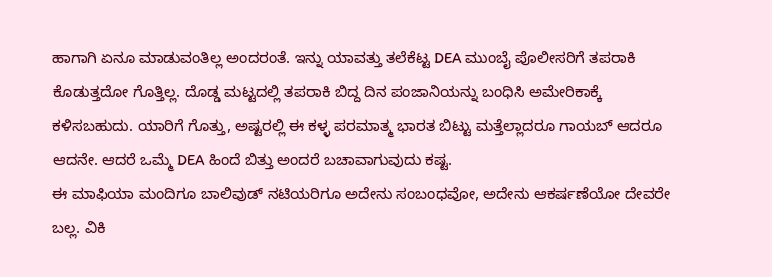ಹಾಗಾಗಿ ಏನೂ ಮಾಡುವಂತಿಲ್ಲ ಅಂದರಂತೆ. ಇನ್ನು ಯಾವತ್ತು ತಲೆಕೆಟ್ಟ DEA ಮುಂಬೈ ಪೊಲೀಸರಿಗೆ ತಪರಾಕಿ ಕೊಡುತ್ತದೋ ಗೊತ್ತಿಲ್ಲ. ದೊಡ್ಡ ಮಟ್ಟದಲ್ಲಿ ತಪರಾಕಿ ಬಿದ್ದ ದಿನ ಪಂಜಾನಿಯನ್ನು ಬಂಧಿಸಿ ಅಮೇರಿಕಾಕ್ಕೆ ಕಳಿಸಬಹುದು. ಯಾರಿಗೆ ಗೊತ್ತು, ಅಷ್ಟರಲ್ಲಿ ಈ ಕಳ್ಳ ಪರಮಾತ್ಮ ಭಾರತ ಬಿಟ್ಟು ಮತ್ತೆಲ್ಲಾದರೂ ಗಾಯಬ್ ಆದರೂ ಆದನೇ. ಆದರೆ ಒಮ್ಮೆ DEA ಹಿಂದೆ ಬಿತ್ತು ಅಂದರೆ ಬಚಾವಾಗುವುದು ಕಷ್ಟ.
ಈ ಮಾಫಿಯಾ ಮಂದಿಗೂ ಬಾಲಿವುಡ್ ನಟಿಯರಿಗೂ ಅದೇನು ಸಂಬಂಧವೋ, ಅದೇನು ಆಕರ್ಷಣೆಯೋ ದೇವರೇ ಬಲ್ಲ. ವಿಕಿ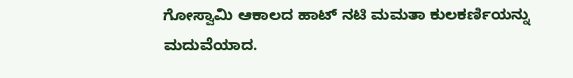ಗೋಸ್ವಾಮಿ ಆಕಾಲದ ಹಾಟ್ ನಟಿ ಮಮತಾ ಕುಲಕರ್ಣಿಯನ್ನು ಮದುವೆಯಾದ.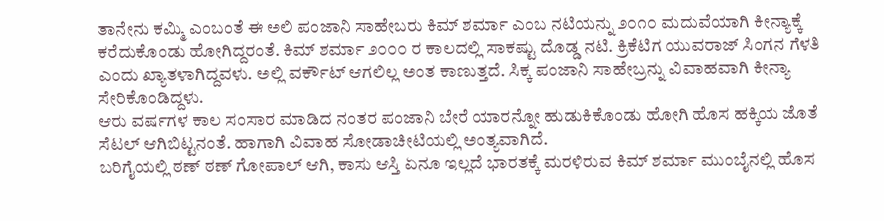ತಾನೇನು ಕಮ್ಮಿ ಎಂಬಂತೆ ಈ ಅಲಿ ಪಂಜಾನಿ ಸಾಹೇಬರು ಕಿಮ್ ಶರ್ಮಾ ಎಂಬ ನಟಿಯನ್ನು ೨೦೧೦ ಮದುವೆಯಾಗಿ ಕೀನ್ಯಾಕ್ಕೆ ಕರೆದುಕೊಂಡು ಹೋಗಿದ್ದರಂತೆ. ಕಿಮ್ ಶರ್ಮಾ ೨೦೦೦ ರ ಕಾಲದಲ್ಲಿ ಸಾಕಷ್ಟು ದೊಡ್ಡ ನಟಿ. ಕ್ರಿಕೆಟಿಗ ಯುವರಾಜ್ ಸಿಂಗನ ಗೆಳತಿ ಎಂದು ಖ್ಯಾತಳಾಗಿದ್ದವಳು. ಅಲ್ಲಿ ವರ್ಕೌಟ್ ಆಗಲಿಲ್ಲ ಅಂತ ಕಾಣುತ್ತದೆ. ಸಿಕ್ಕ ಪಂಜಾನಿ ಸಾಹೇಬ್ರನ್ನು ವಿವಾಹವಾಗಿ ಕೀನ್ಯಾ ಸೇರಿಕೊಂಡಿದ್ದಳು.
ಆರು ವರ್ಷಗಳ ಕಾಲ ಸಂಸಾರ ಮಾಡಿದ ನಂತರ ಪಂಜಾನಿ ಬೇರೆ ಯಾರನ್ನೋ ಹುಡುಕಿಕೊಂಡು ಹೋಗಿ ಹೊಸ ಹಕ್ಕಿಯ ಜೊತೆ ಸೆಟಲ್ ಆಗಿಬಿಟ್ಟನಂತೆ. ಹಾಗಾಗಿ ವಿವಾಹ ಸೋಡಾಚೀಟಿಯಲ್ಲಿ ಅಂತ್ಯವಾಗಿದೆ.
ಬರಿಗೈಯಲ್ಲಿ ಠಣ್ ಠಣ್ ಗೋಪಾಲ್ ಆಗಿ, ಕಾಸು ಆಸ್ತಿ ಏನೂ ಇಲ್ಲದೆ ಭಾರತಕ್ಕೆ ಮರಳಿರುವ ಕಿಮ್ ಶರ್ಮಾ ಮುಂಬೈನಲ್ಲಿ ಹೊಸ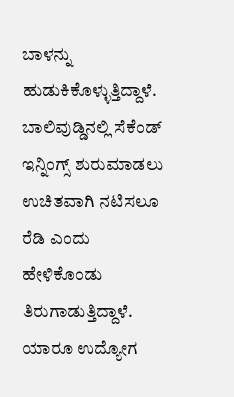ಬಾಳನ್ನು ಹುಡುಕಿಕೊಳ್ಳುತ್ತಿದ್ದಾಳೆ. ಬಾಲಿವುಡ್ಡಿನಲ್ಲಿ ಸೆಕೆಂಡ್ ಇನ್ನಿಂಗ್ಸ್ ಶುರುಮಾಡಲು ಉಚಿತವಾಗಿ ನಟಿಸಲೂ ರೆಡಿ ಎಂದು ಹೇಳಿಕೊಂಡು ತಿರುಗಾಡುತ್ತಿದ್ದಾಳೆ. ಯಾರೂ ಉದ್ಯೋಗ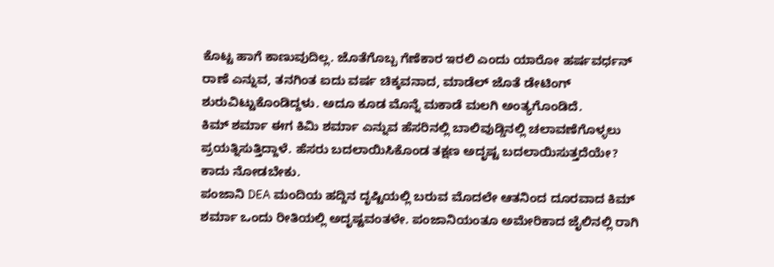ಕೊಟ್ಟ ಹಾಗೆ ಕಾಣುವುದಿಲ್ಲ. ಜೊತೆಗೊಬ್ಬ ಗೆಣೆಕಾರ ಇರಲಿ ಎಂದು ಯಾರೋ ಹರ್ಷವರ್ಧನ್ ರಾಣೆ ಎನ್ನುವ, ತನಗಿಂತ ಐದು ವರ್ಷ ಚಿಕ್ಕವನಾದ, ಮಾಡೆಲ್ ಜೊತೆ ಡೇಟಿಂಗ್ ಶುರುವಿಟ್ಟುಕೊಂಡಿದ್ದಳು. ಅದೂ ಕೂಡ ಮೊನ್ನೆ ಮಕಾಡೆ ಮಲಗಿ ಅಂತ್ಯಗೊಂಡಿದೆ.
ಕಿಮ್ ಶರ್ಮಾ ಈಗ ಕಿಮಿ ಶರ್ಮಾ ಎನ್ನುವ ಹೆಸರಿನಲ್ಲಿ ಬಾಲಿವುಡ್ಡಿನಲ್ಲಿ ಚಲಾವಣೆಗೊಳ್ಳಲು ಪ್ರಯತ್ನಿಸುತ್ತಿದ್ದಾಳೆ. ಹೆಸರು ಬದಲಾಯಿಸಿಕೊಂಡ ತಕ್ಷಣ ಅದೃಷ್ಟ ಬದಲಾಯಿಸುತ್ತದೆಯೇ? ಕಾದು ನೋಡಬೇಕು.
ಪಂಜಾನಿ DEA ಮಂದಿಯ ಹದ್ದಿನ ದೃಷ್ಟಿಯಲ್ಲಿ ಬರುವ ಮೊದಲೇ ಆತನಿಂದ ದೂರವಾದ ಕಿಮ್ ಶರ್ಮಾ ಒಂದು ರೀತಿಯಲ್ಲಿ ಅದೃಷ್ಟವಂತಳೇ. ಪಂಜಾನಿಯಂತೂ ಅಮೇರಿಕಾದ ಜೈಲಿನಲ್ಲಿ ರಾಗಿ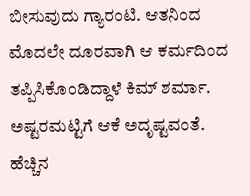ಬೀಸುವುದು ಗ್ಯಾರಂಟಿ. ಆತನಿಂದ ಮೊದಲೇ ದೂರವಾಗಿ ಆ ಕರ್ಮದಿಂದ ತಪ್ಪಿಸಿಕೊಂಡಿದ್ದಾಳೆ ಕಿಮ್ ಶರ್ಮಾ. ಅಷ್ಟರಮಟ್ಟಿಗೆ ಆಕೆ ಅದೃಷ್ಟವಂತೆ.
ಹೆಚ್ಚಿನ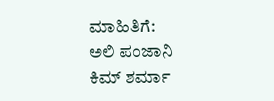ಮಾಹಿತಿಗೆ:
ಅಲಿ ಪಂಜಾನಿ
ಕಿಮ್ ಶರ್ಮಾ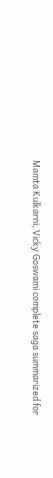Mamta Kulkarni, Vicky Goswami complete saga summarized for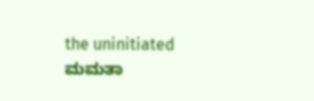the uninitiated
ಮಮತಾ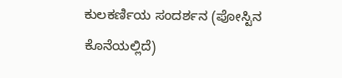ಕುಲಕರ್ಣಿಯ ಸಂದರ್ಶನ (ಪೋಸ್ಟಿನ ಕೊನೆಯಲ್ಲಿದೆ)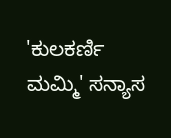'ಕುಲಕರ್ಣಿ ಮಮ್ಮಿ' ಸನ್ಯಾಸ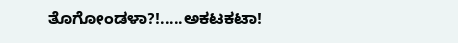ತೊಗೋಂಡಳಾ?!.....ಅಕಟಕಟಾ!